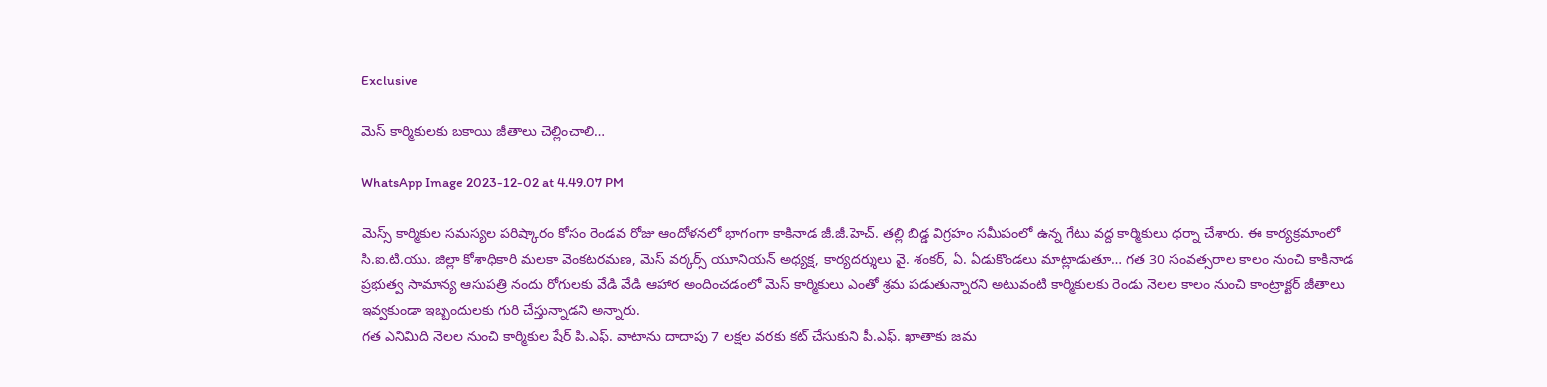Exclusive

మెస్ కార్మికులకు బకాయి జీతాలు చెల్లించాలి…

WhatsApp Image 2023-12-02 at 4.49.07 PM

మెస్స్ కార్మికుల సమస్యల పరిష్కారం కోసం రెండవ రోజు ఆందోళనలో భాగంగా కాకినాడ జీ.జీ.హెచ్. తల్లి బిడ్డ విగ్రహం సమీపంలో ఉన్న గేటు వద్ద కార్మికులు ధర్నా చేశారు. ఈ కార్యక్రమాంలో సి.ఐ.టి.యు. జిల్లా కోశాధికారి మలకా వెంకటరమణ, మెస్ వర్కర్స్ యూనియన్ అధ్యక్ష, కార్యదర్శులు వై. శంకర్, ఏ. ఏడుకొండలు మాట్లాడుతూ… గత 30 సంవత్సరాల కాలం నుంచి కాకినాడ ప్రభుత్వ సామాన్య ఆసుపత్రి నందు రోగులకు వేడి వేడి ఆహార అందించడంలో మెస్ కార్మికులు ఎంతో శ్రమ పడుతున్నారని అటువంటి కార్మికులకు రెండు నెలల కాలం నుంచి కాంట్రాక్టర్ జీతాలు ఇవ్వకుండా ఇబ్బందులకు గురి చేస్తున్నాడని అన్నారు.
గత ఎనిమిది నెలల నుంచి కార్మికుల షేర్ పి.ఎఫ్. వాటాను దాదాపు 7 లక్షల వరకు కట్ చేసుకుని పీ.ఎఫ్. ఖాతాకు జమ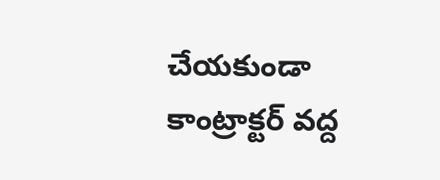చేయకుండా కాంట్రాక్టర్ వద్ద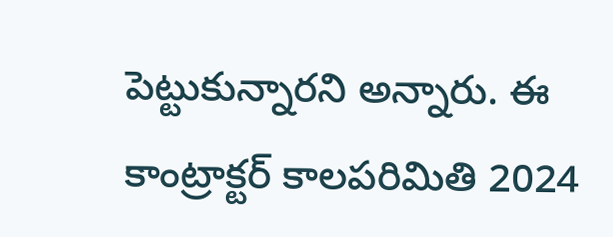పెట్టుకున్నారని అన్నారు. ఈ కాంట్రాక్టర్ కాలపరిమితి 2024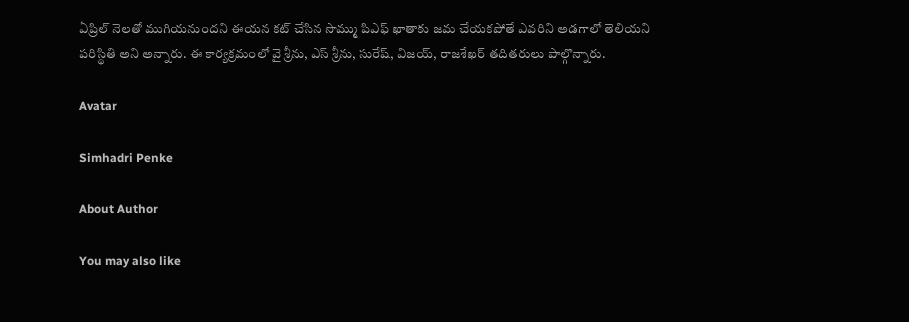ఏప్రిల్ నెలతో ముగియనుందని ఈయన కట్ చేసిన సొమ్ము పిఎఫ్ ఖాతాకు జమ చేయకపోతే ఎవరిని అడగాలో తెలియని పరిస్థితి అని అన్నారు. ఈ కార్యక్రమంలో వై శ్రీను, ఎస్ శ్రీను, సురేష్, విజయ్, రాజశేఖర్ తదితరులు పాల్గొన్నారు.

Avatar

Simhadri Penke

About Author

You may also like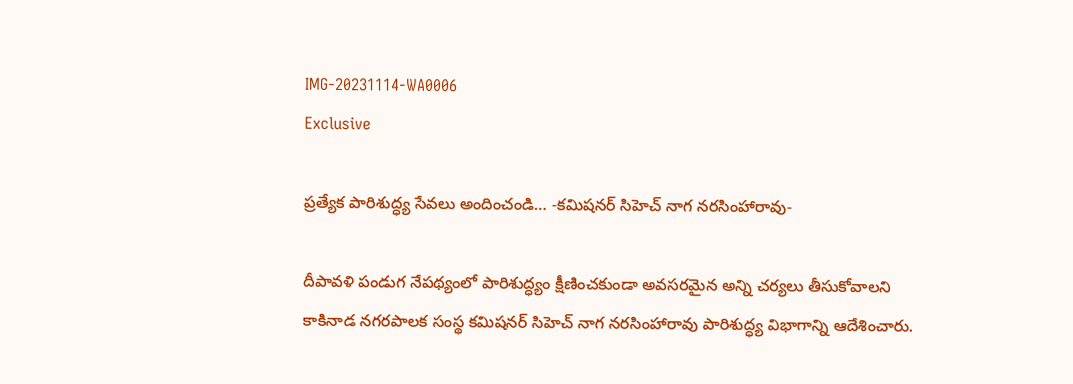IMG-20231114-WA0006
Exclusive

ప్రత్యేక పారిశుద్ధ్య సేవలు అందించండి… -కమిషనర్ సిహెచ్ నాగ నరసింహారావు-

దీపావళి పండుగ నేపథ్యంలో పారిశుద్ధ్యం క్షీణించకుండా అవసరమైన అన్ని చర్యలు తీసుకోవాలని కాకినాడ నగరపాలక సంస్థ కమిషనర్ సిహెచ్ నాగ నరసింహారావు పారిశుద్ధ్య విభాగాన్ని ఆదేశించారు.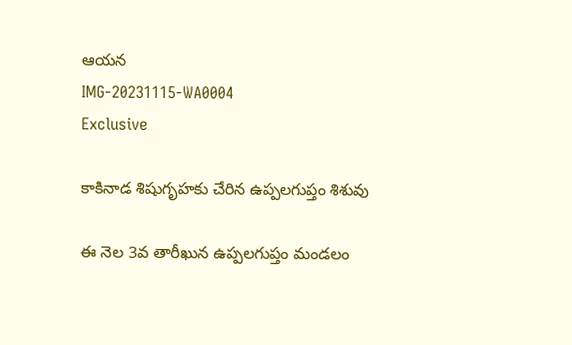ఆయన
IMG-20231115-WA0004
Exclusive

కాకినాడ శిషుగృహకు చేరిన ఉప్పలగుప్తం శిశువు

ఈ నెల 3వ తారీఖున ఉప్పలగుప్తం మండలం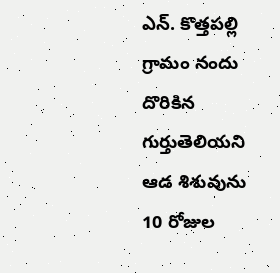ఎన్. కొత్తపల్లి గ్రామం నందు దొరికిన గుర్తుతెలియని ఆడ శిశువును 10 రోజుల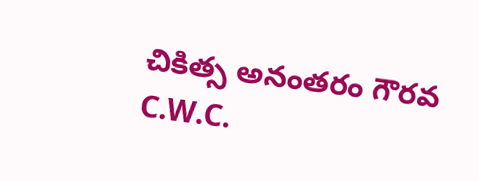చికిత్స అనంతరం గౌరవ C.W.C.